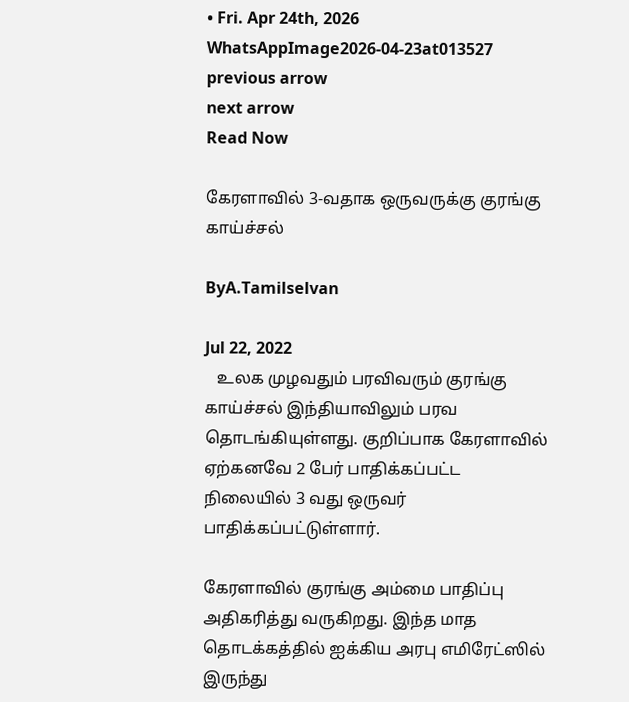• Fri. Apr 24th, 2026
WhatsAppImage2026-04-23at013527
previous arrow
next arrow
Read Now

கேரளாவில் 3-வதாக ஒருவருக்கு குரங்கு காய்ச்சல்

ByA.Tamilselvan

Jul 22, 2022
   உலக முழவதும் பரவிவரும் குரங்கு காய்ச்சல் இந்தியாவிலும் பரவ தொடங்கியுள்ளது. குறிப்பாக கேரளாவில் ஏற்கனவே 2 பேர் பாதிக்கப்பட்ட நிலையில் 3 வது ஒருவர் பாதிக்கப்பட்டுள்ளார்.

கேரளாவில் குரங்கு அம்மை பாதிப்பு அதிகரித்து வருகிறது. இந்த மாத தொடக்கத்தில் ஐக்கிய அரபு எமிரேட்ஸில் இருந்து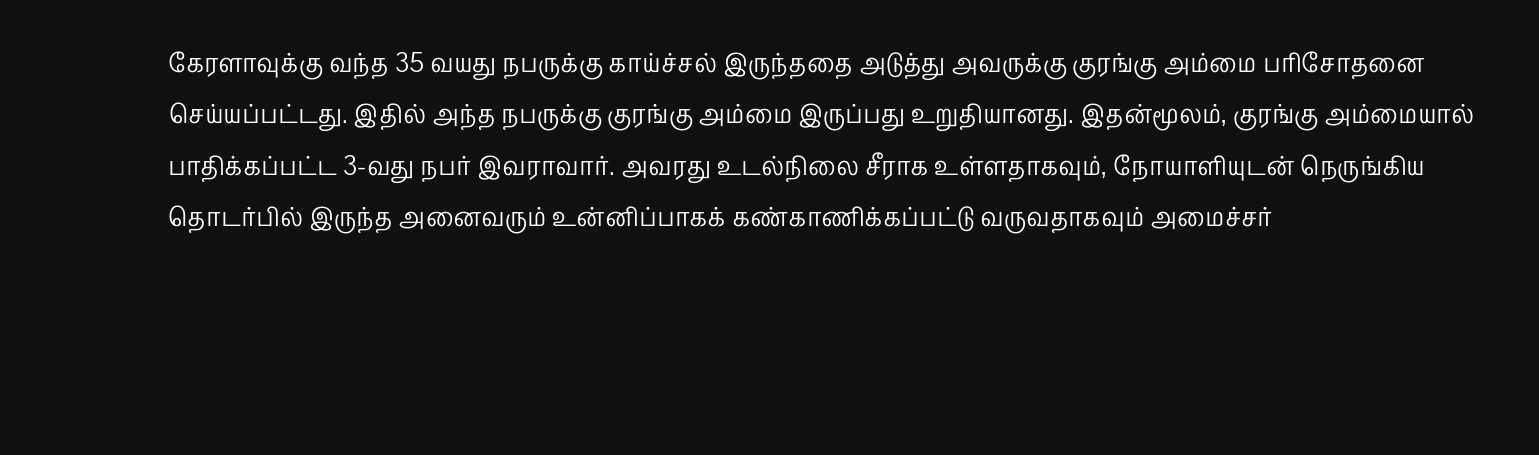கேரளாவுக்கு வந்த 35 வயது நபருக்கு காய்ச்சல் இருந்ததை அடுத்து அவருக்கு குரங்கு அம்மை பரிசோதனை செய்யப்பட்டது. இதில் அந்த நபருக்கு குரங்கு அம்மை இருப்பது உறுதியானது. இதன்மூலம், குரங்கு அம்மையால் பாதிக்கப்பட்ட 3-வது நபர் இவராவார். அவரது உடல்நிலை சீராக உள்ளதாகவும், நோயாளியுடன் நெருங்கிய தொடர்பில் இருந்த அனைவரும் உன்னிப்பாகக் கண்காணிக்கப்பட்டு வருவதாகவும் அமைச்சர்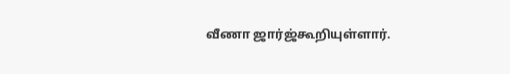வீணா ஜார்ஜ்கூறியுள்ளார்.